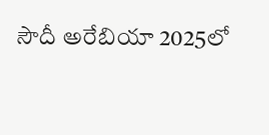సౌదీ అరేబియా 2025లో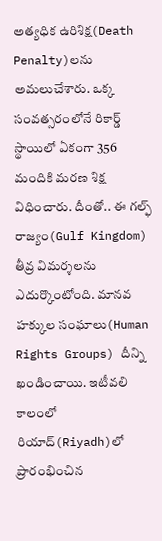అత్యధిక ఉరిశిక్ష(Death Penalty)లను అమలుచేశారు. ఒక్క సంవత్సరంలోనే రికార్డ్ స్థాయిలో ఏకంగా 356 మందికి మరణ శిక్ష విధించారు. దీంతో.. ఈ గల్ఫ్ రాజ్యం(Gulf Kingdom) తీవ్ర విమర్శలను ఎదుర్కొంటోంది. మానవ హక్కుల సంఘాలు(Human Rights Groups) దీన్ని ఖండించాయి. ఇటీవలి కాలంలో రియాద్(Riyadh)లో ప్రారంభించిన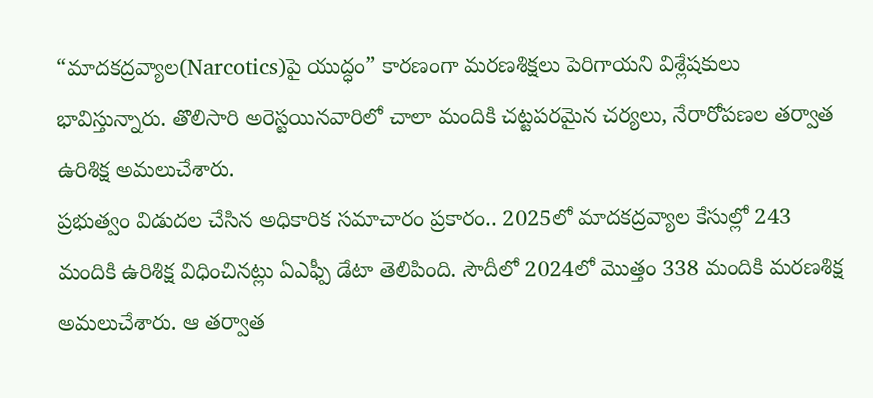“మాదకద్రవ్యాల(Narcotics)పై యుద్ధం” కారణంగా మరణశిక్షలు పెరిగాయని విశ్లేషకులు భావిస్తున్నారు. తొలిసారి అరెస్టయినవారిలో చాలా మందికి చట్టపరమైన చర్యలు, నేరారోపణల తర్వాత ఉరిశిక్ష అమలుచేశారు.
ప్రభుత్వం విడుదల చేసిన అధికారిక సమాచారం ప్రకారం.. 2025లో మాదకద్రవ్యాల కేసుల్లో 243 మందికి ఉరిశిక్ష విధించినట్లు ఏఎఫ్పీ డేటా తెలిపింది. సౌదీలో 2024లో మొత్తం 338 మందికి మరణశిక్ష అమలుచేశారు. ఆ తర్వాత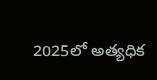2025లో అత్యధిక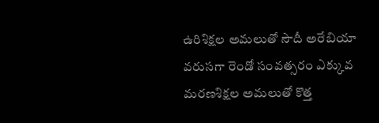ఉరిశిక్షల అమలుతో సౌదీ అరేబియా వరుసగా రెండో సంవత్సరం ఎక్కువ మరణశిక్షల అమలుతో కొత్త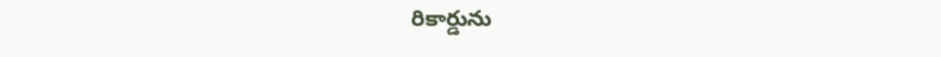రికార్డును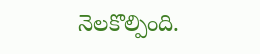నెలకొల్పింది.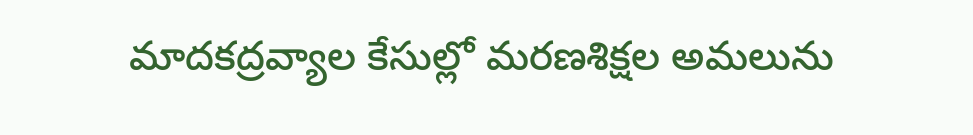మాదకద్రవ్యాల కేసుల్లో మరణశిక్షల అమలును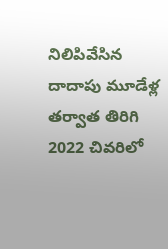నిలిపివేసిన దాదాపు మూడేళ్ల తర్వాత తిరిగి 2022 చివరిలో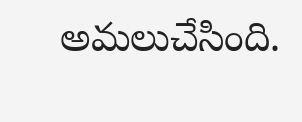అమలుచేసింది.